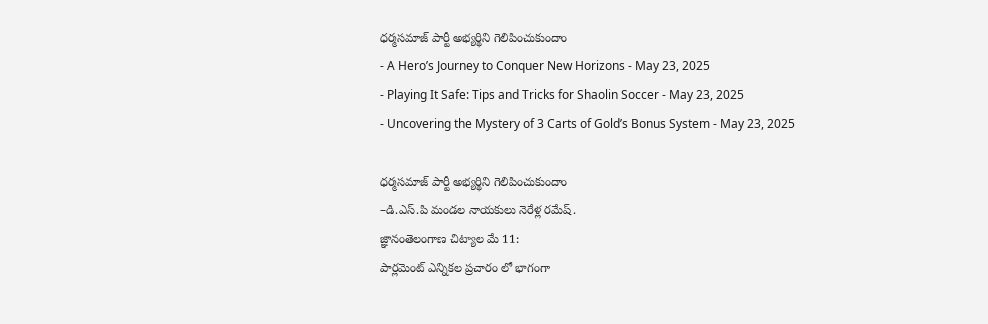ధర్మసమాజ్ పార్టీ అభ్యర్థిని గెలిపించుకుందాం
- A Hero’s Journey to Conquer New Horizons - May 23, 2025
- Playing It Safe: Tips and Tricks for Shaolin Soccer - May 23, 2025
- Uncovering the Mystery of 3 Carts of Gold’s Bonus System - May 23, 2025

ధర్మసమాజ్ పార్టీ అభ్యర్థిని గెలిపించుకుందాం
–డి.ఎస్.పి మండల నాయకులు నెరేళ్ల రమేష్.
జ్ఞానంతెలంగాణ చిట్యాల మే 11:
పార్లమెంట్ ఎన్నికల ప్రచారం లో భాగంగా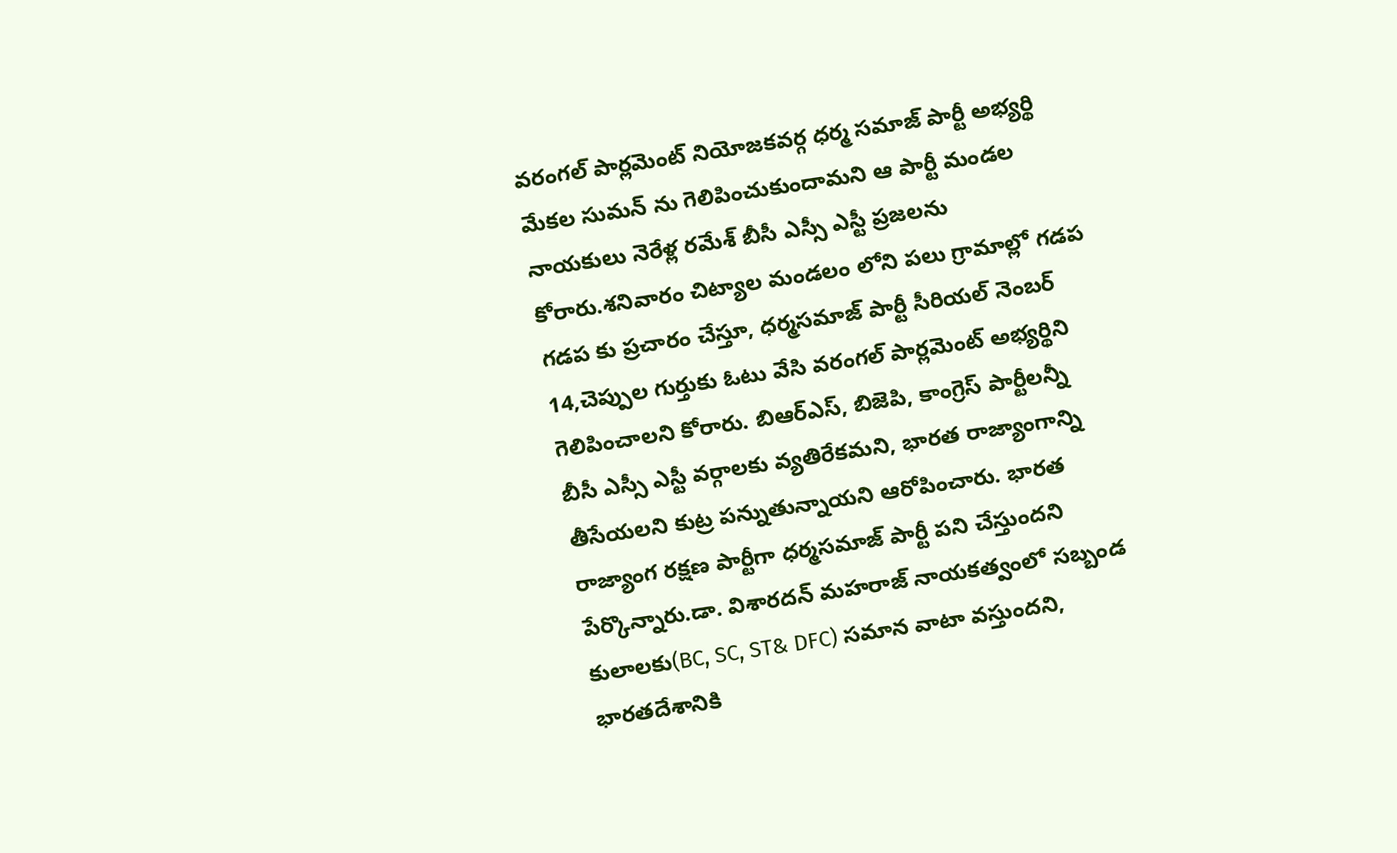వరంగల్ పార్లమెంట్ నియోజకవర్గ ధర్మ సమాజ్ పార్టీ అభ్యర్థి మేకల సుమన్ ను గెలిపించుకుందామని ఆ పార్టీ మండల నాయకులు నెరేళ్ల రమేశ్ బీసీ ఎస్సీ ఎస్టీ ప్రజలను కోరారు.శనివారం చిట్యాల మండలం లోని పలు గ్రామాల్లో గడప గడప కు ప్రచారం చేస్తూ, ధర్మసమాజ్ పార్టీ సీరియల్ నెంబర్ 14,చెప్పుల గుర్తుకు ఓటు వేసి వరంగల్ పార్లమెంట్ అభ్యర్థిని గెలిపించాలని కోరారు. బిఆర్ఎస్, బిజెపి, కాంగ్రెస్ పార్టీలన్నీ బీసీ ఎస్సీ ఎస్టీ వర్గాలకు వ్యతిరేకమని, భారత రాజ్యాంగాన్ని తీసేయలని కుట్ర పన్నుతున్నాయని ఆరోపించారు. భారత రాజ్యాంగ రక్షణ పార్టీగా ధర్మసమాజ్ పార్టీ పని చేస్తుందని పేర్కొన్నారు.డా. విశారదన్ మహరాజ్ నాయకత్వంలో సబ్బండ కులాలకు(BC, SC, ST& DFC) సమాన వాటా వస్తుందని, భారతదేశానికి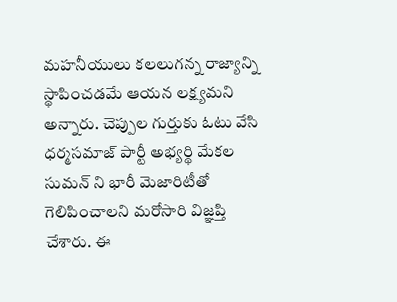మహనీయులు కలలుగన్న రాజ్యాన్ని స్థాపించడమే ఆయన లక్ష్యమని అన్నారు. చెప్పుల గుర్తుకు ఓటు వేసి ధర్మసమాజ్ పార్టీ అభ్యర్థి మేకల సుమన్ ని భారీ మెజారిటీతో గెలిపించాలని మరోసారి విజ్ఞప్తి చేశారు. ఈ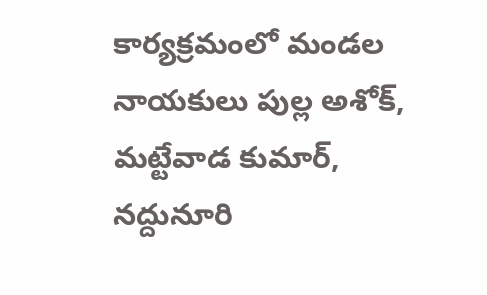కార్యక్రమంలో మండల నాయకులు పుల్ల అశోక్, మట్టేవాడ కుమార్, నద్దునూరి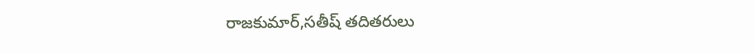రాజకుమార్,సతీష్ తదితరులు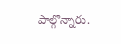పాల్గొన్నారు.